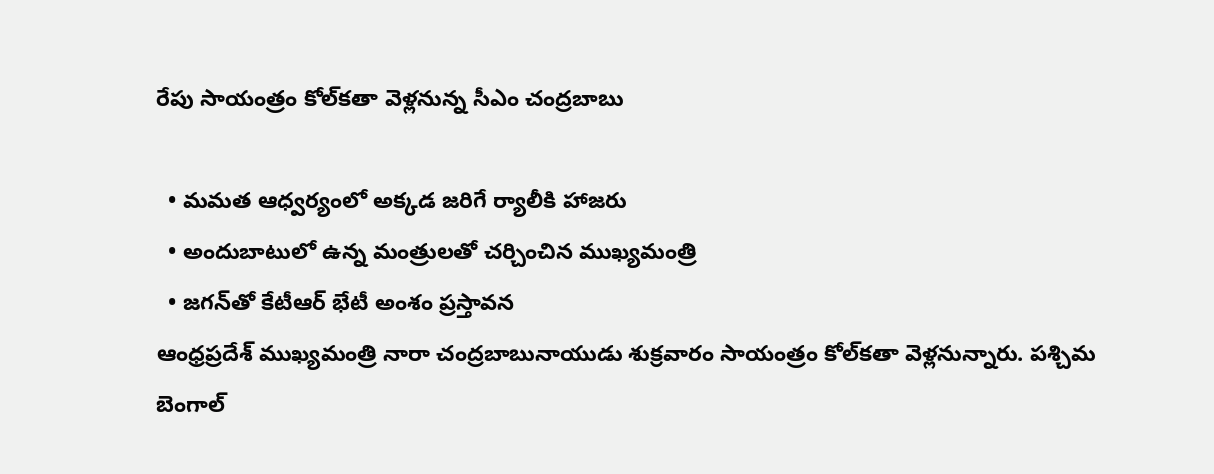రేపు సాయంత్రం కోల్‌కతా వెళ్లనున్న సీఎం చంద్రబాబు

  • మమత ఆధ్వర్యంలో అక్కడ జరిగే ర్యాలీకి హాజరు
  • అందుబాటులో ఉన్న మంత్రులతో చర్చించిన ముఖ్యమంత్రి
  • జగన్‌తో కేటీఆర్‌ భేటీ అంశం ప్రస్తావన
ఆంధ్రప్రదేశ్‌ ముఖ్యమంత్రి నారా చంద్రబాబునాయుడు శుక్రవారం సాయంత్రం కోల్‌కతా వెళ్లనున్నారు. పశ్చిమ బెంగాల్‌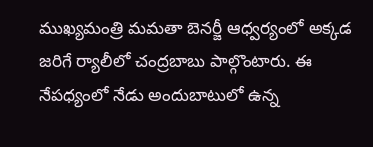ముఖ్యమంత్రి మమతా బెనర్జీ ఆధ్వర్యంలో అక్కడ జరిగే ర్యాలీలో చంద్రబాబు పాల్గొంటారు. ఈ నేపధ్యంలో నేడు అందుబాటులో ఉన్న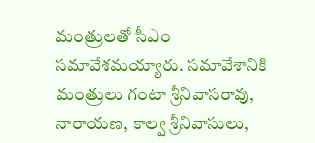మంత్రులతో సీఎం సమావేశమయ్యారు. సమావేశానికి మంత్రులు గంటా శ్రీనివాసరావు, నారాయణ, కాల్వ శ్రీనివాసులు,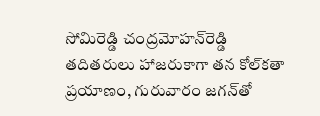సోమిరెడ్డి చంద్రమోహన్‌రెడ్డి తదితరులు హాజరుకాగా తన కోల్‌కతా ప్రయాణం, గురువారం జగన్‌తో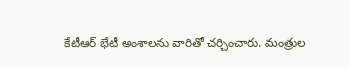కేటీఆర్‌ భేటీ అంశాలను వారితో చర్చించారు. మంత్రుల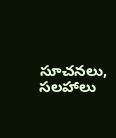సూచనలు, సలహాలు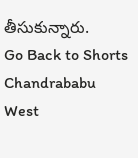తీసుకున్నారు.
Go Back to Shorts
Chandrababu
West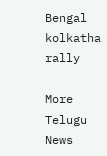Bengal
kolkatha rally

More Telugu News